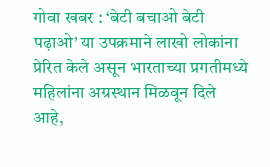गोवा खबर : ‘बेटी बचाओ बेटी पढ़ाओ’ या उपक्रमाने लाखो लोकांना प्रेरित केले असून भारताच्या प्रगतीमध्ये महिलांना अग्रस्थान मिळवून दिले आहे,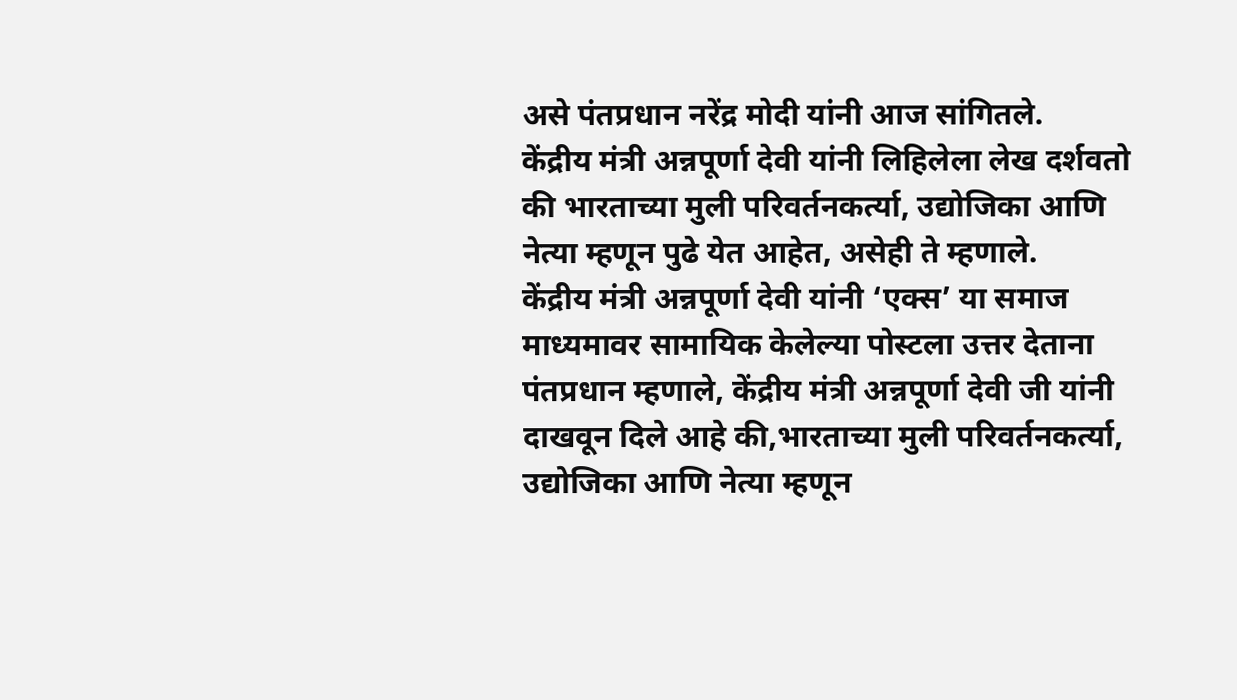असे पंतप्रधान नरेंद्र मोदी यांनी आज सांगितले.
केंद्रीय मंत्री अन्नपूर्णा देवी यांनी लिहिलेला लेख दर्शवतो की भारताच्या मुली परिवर्तनकर्त्या, उद्योजिका आणि नेत्या म्हणून पुढे येत आहेत, असेही ते म्हणाले.
केंद्रीय मंत्री अन्नपूर्णा देवी यांनी ‘एक्स’ या समाज माध्यमावर सामायिक केलेल्या पोस्टला उत्तर देताना पंतप्रधान म्हणाले, केंद्रीय मंत्री अन्नपूर्णा देवी जी यांनी दाखवून दिले आहे की,भारताच्या मुली परिवर्तनकर्त्या, उद्योजिका आणि नेत्या म्हणून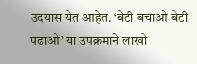उदयास येत आहेत. ‘बेटी बचाओ बेटी पढाओ’ या उपक्रमाने लाखो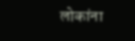लोकांना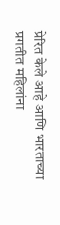प्रेरित केले आहे आणि भारताच्या प्रगतीत महिलांना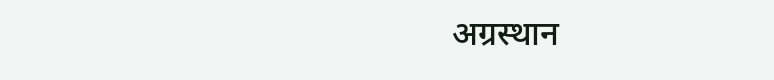अग्रस्थान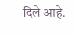दिले आहे.